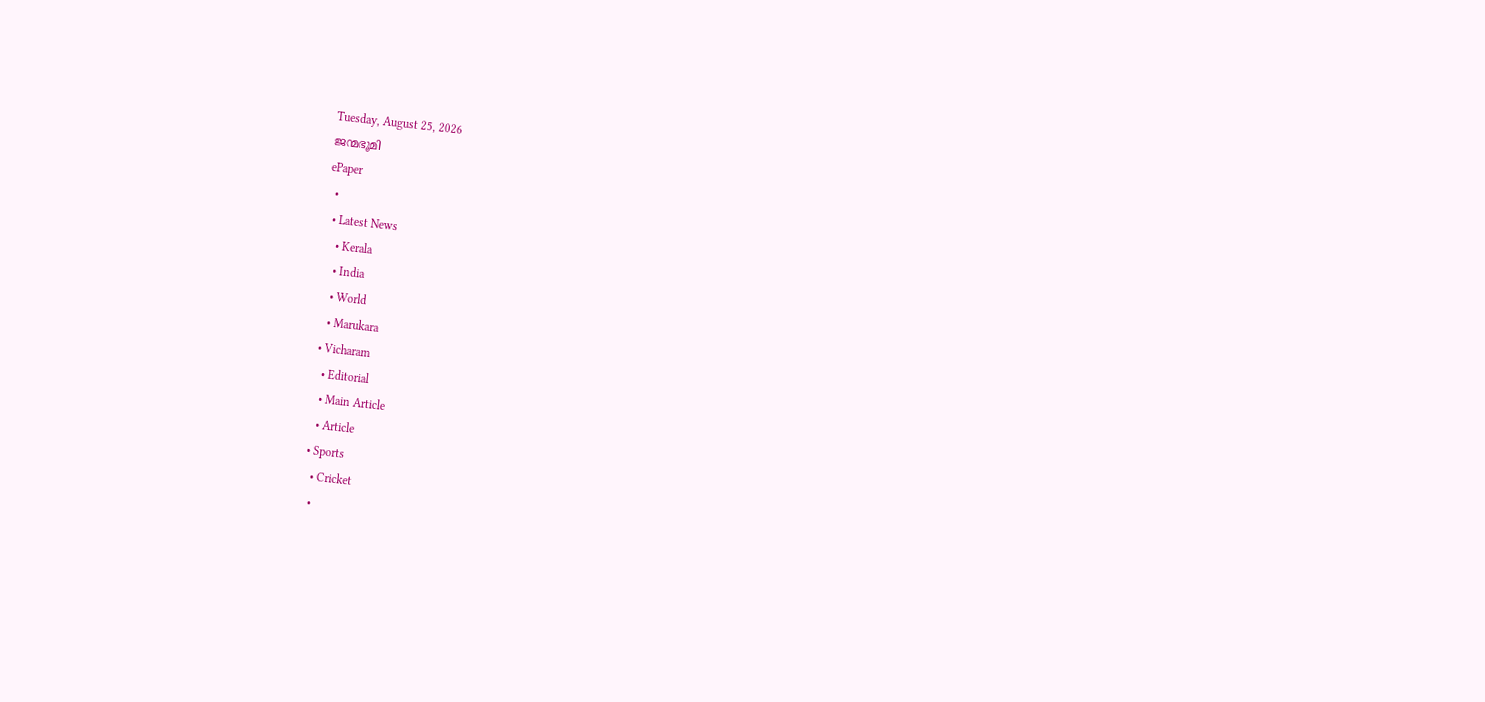Tuesday, August 25, 2026
ജന്മഭൂമി
ePaper
  •
  • Latest News
    • Kerala
    • India
    • World
    • Marukara
  • Vicharam
    • Editorial
    • Main Article
    • Article
  • Sports
    • Cricket
    •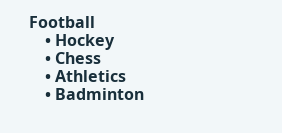Football
    • Hockey
    • Chess
    • Athletics
    • Badminton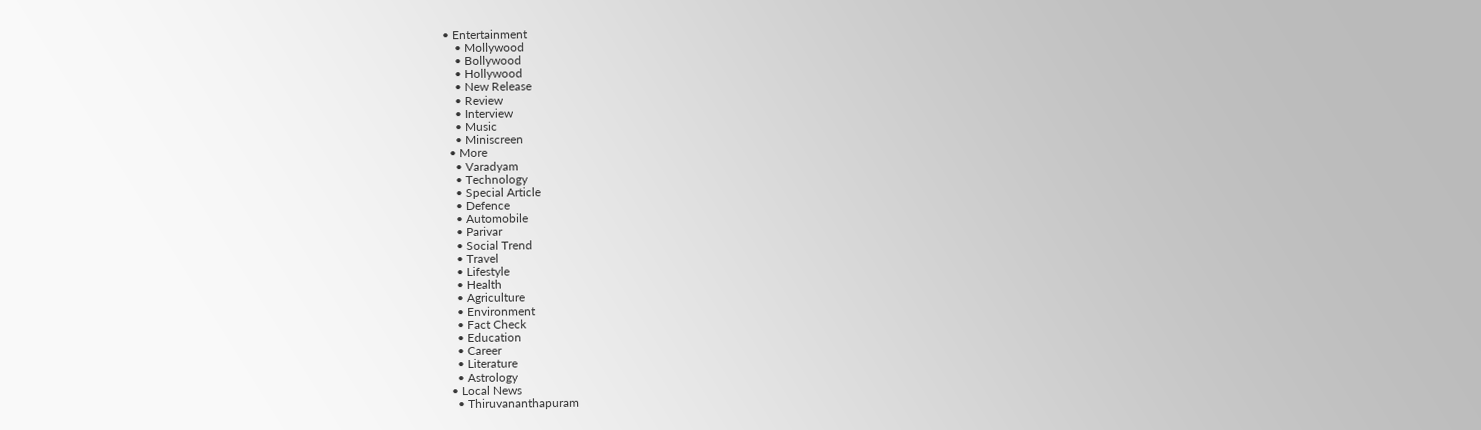• Entertainment
    • Mollywood
    • Bollywood
    • Hollywood
    • New Release
    • Review
    • Interview
    • Music
    • Miniscreen
  • More
    • Varadyam
    • Technology
    • Special Article
    • Defence
    • Automobile
    • Parivar
    • Social Trend
    • Travel
    • Lifestyle
    • Health
    • Agriculture
    • Environment
    • Fact Check
    • Education
    • Career
    • Literature
    • Astrology
  • Local News
    • Thiruvananthapuram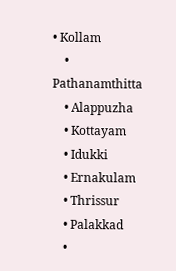• Kollam
    • Pathanamthitta
    • Alappuzha
    • Kottayam
    • Idukki
    • Ernakulam
    • Thrissur
    • Palakkad
    •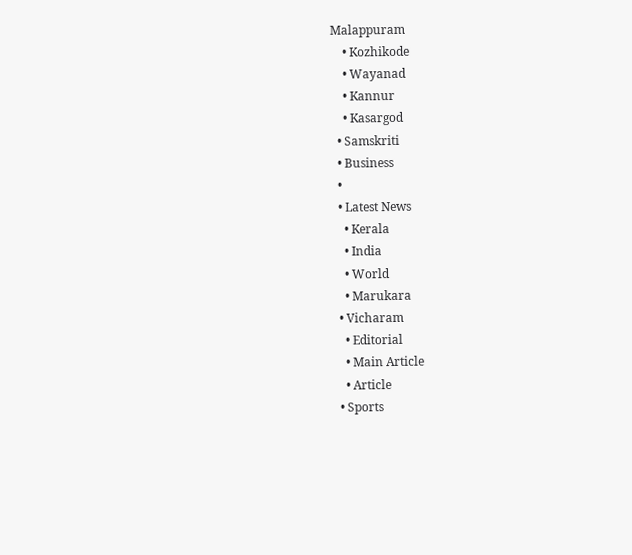Malappuram
    • Kozhikode
    • Wayanad
    • Kannur
    • Kasargod
  • Samskriti
  • Business
  •
  • Latest News
    • Kerala
    • India
    • World
    • Marukara
  • Vicharam
    • Editorial
    • Main Article
    • Article
  • Sports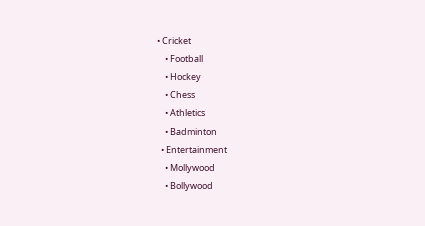• Cricket
    • Football
    • Hockey
    • Chess
    • Athletics
    • Badminton
  • Entertainment
    • Mollywood
    • Bollywood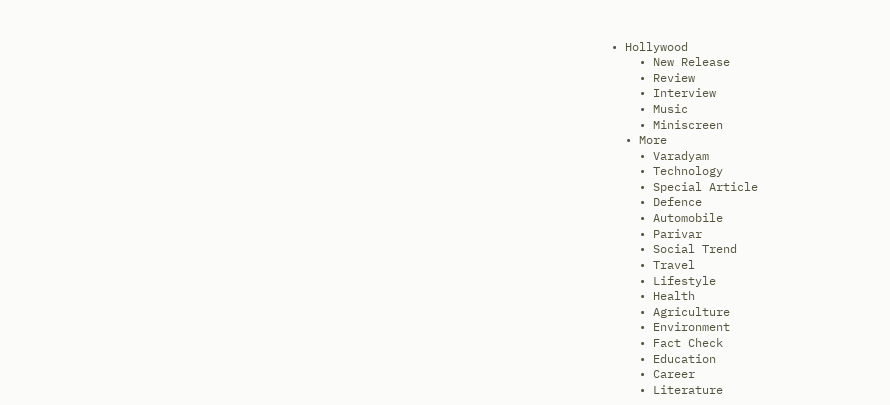• Hollywood
    • New Release
    • Review
    • Interview
    • Music
    • Miniscreen
  • More
    • Varadyam
    • Technology
    • Special Article
    • Defence
    • Automobile
    • Parivar
    • Social Trend
    • Travel
    • Lifestyle
    • Health
    • Agriculture
    • Environment
    • Fact Check
    • Education
    • Career
    • Literature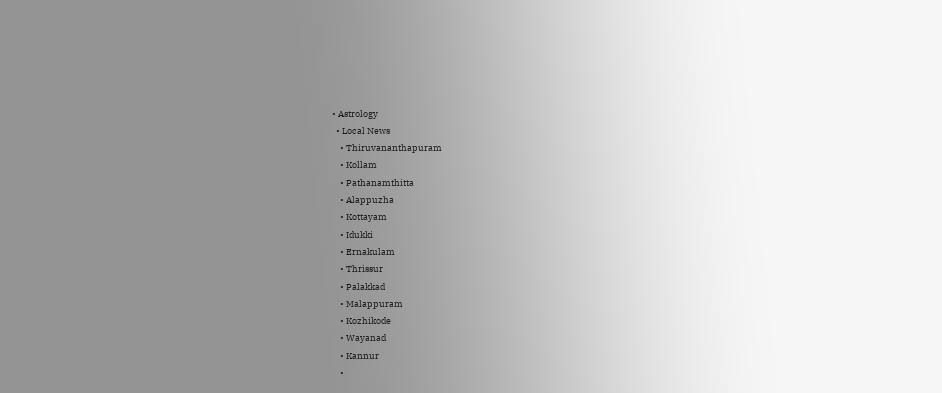• Astrology
  • Local News
    • Thiruvananthapuram
    • Kollam
    • Pathanamthitta
    • Alappuzha
    • Kottayam
    • Idukki
    • Ernakulam
    • Thrissur
    • Palakkad
    • Malappuram
    • Kozhikode
    • Wayanad
    • Kannur
    •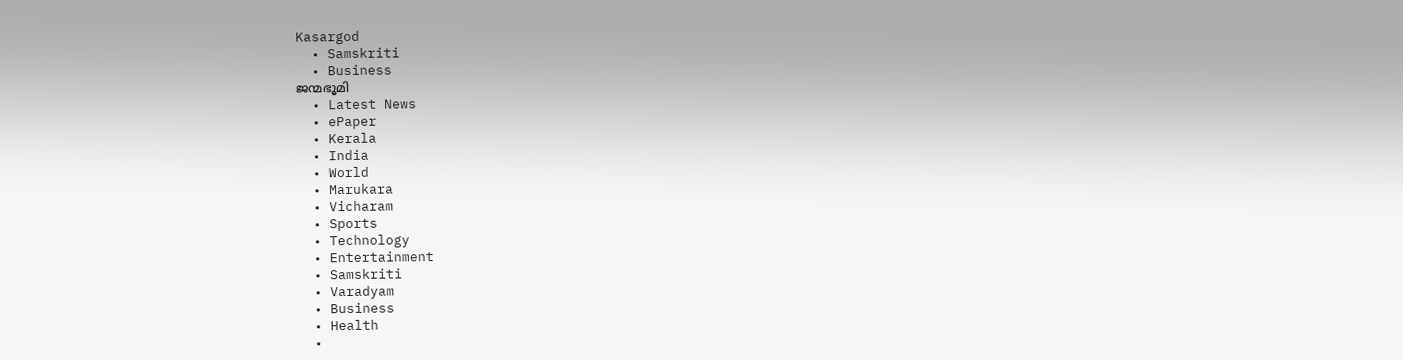Kasargod
  • Samskriti
  • Business
ജന്മഭൂമി
  • Latest News
  • ePaper
  • Kerala
  • India
  • World
  • Marukara
  • Vicharam
  • Sports
  • Technology
  • Entertainment
  • Samskriti
  • Varadyam
  • Business
  • Health
  •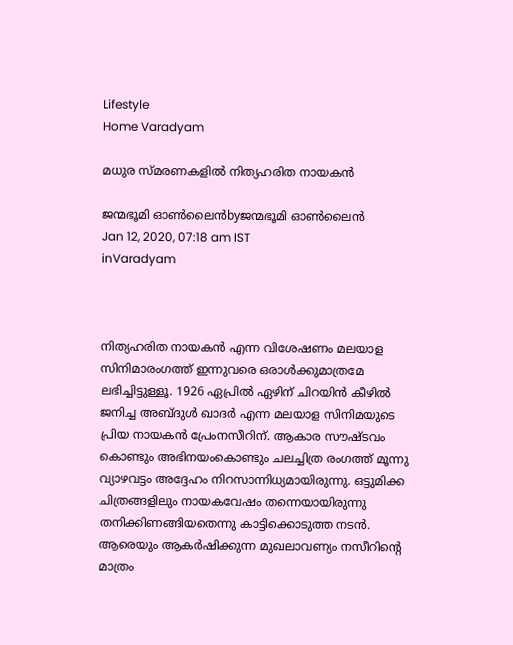Lifestyle
Home Varadyam

മധുര സ്മരണകളില്‍ നിത്യഹരിത നായകന്‍

ജന്മഭൂമി ഓണ്‍ലൈന്‍byജന്മഭൂമി ഓണ്‍ലൈന്‍
Jan 12, 2020, 07:18 am IST
inVaradyam



നിത്യഹരിത നായകന്‍ എന്ന വിശേഷണം മലയാള സിനിമാരംഗത്ത് ഇന്നുവരെ ഒരാള്‍ക്കുമാത്രമേ ലഭിച്ചിട്ടുള്ളൂ. 1926 ഏപ്രില്‍ ഏഴിന് ചിറയിന്‍ കീഴില്‍ ജനിച്ച അബ്ദുള്‍ ഖാദര്‍ എന്ന മലയാള സിനിമയുടെ പ്രിയ നായകന്‍ പ്രേംനസീറിന്. ആകാര സൗഷ്ടവം കൊണ്ടും അഭിനയംകൊണ്ടും ചലച്ചിത്ര രംഗത്ത് മൂന്നു വ്യാഴവട്ടം അദ്ദേഹം നിറസാന്നിധ്യമായിരുന്നു. ഒട്ടുമിക്ക ചിത്രങ്ങളിലും നായകവേഷം തന്നെയായിരുന്നു തനിക്കിണങ്ങിയതെന്നു കാട്ടിക്കൊടുത്ത നടന്‍. ആരെയും ആകര്‍ഷിക്കുന്ന മുഖലാവണ്യം നസീറിന്റെ മാത്രം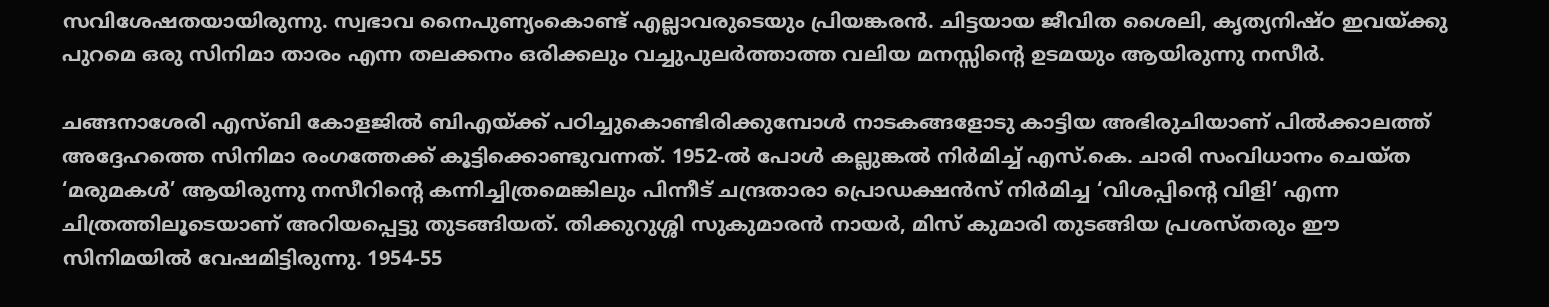സവിശേഷതയായിരുന്നു. സ്വഭാവ നൈപുണ്യംകൊണ്ട് എല്ലാവരുടെയും പ്രിയങ്കരന്‍. ചിട്ടയായ ജീവിത ശൈലി, കൃത്യനിഷ്ഠ ഇവയ്‌ക്കു പുറമെ ഒരു സിനിമാ താരം എന്ന തലക്കനം ഒരിക്കലും വച്ചുപുലര്‍ത്താത്ത വലിയ മനസ്സിന്റെ ഉടമയും ആയിരുന്നു നസീര്‍.

ചങ്ങനാശേരി എസ്ബി കോളജില്‍ ബിഎയ്‌ക്ക് പഠിച്ചുകൊണ്ടിരിക്കുമ്പോള്‍ നാടകങ്ങളോടു കാട്ടിയ അഭിരുചിയാണ് പില്‍ക്കാലത്ത് അദ്ദേഹത്തെ സിനിമാ രംഗത്തേക്ക് കൂട്ടിക്കൊണ്ടുവന്നത്. 1952-ല്‍ പോള്‍ കല്ലുങ്കല്‍ നിര്‍മിച്ച് എസ്.കെ. ചാരി സംവിധാനം ചെയ്ത ‘മരുമകള്‍’ ആയിരുന്നു നസീറിന്റെ കന്നിച്ചിത്രമെങ്കിലും പിന്നീട് ചന്ദ്രതാരാ പ്രൊഡക്ഷന്‍സ് നിര്‍മിച്ച ‘വിശപ്പിന്റെ വിളി’ എന്ന ചിത്രത്തിലൂടെയാണ് അറിയപ്പെട്ടു തുടങ്ങിയത്. തിക്കുറുശ്ശി സുകുമാരന്‍ നായര്‍, മിസ് കുമാരി തുടങ്ങിയ പ്രശസ്തരും ഈ സിനിമയില്‍ വേഷമിട്ടിരുന്നു. 1954-55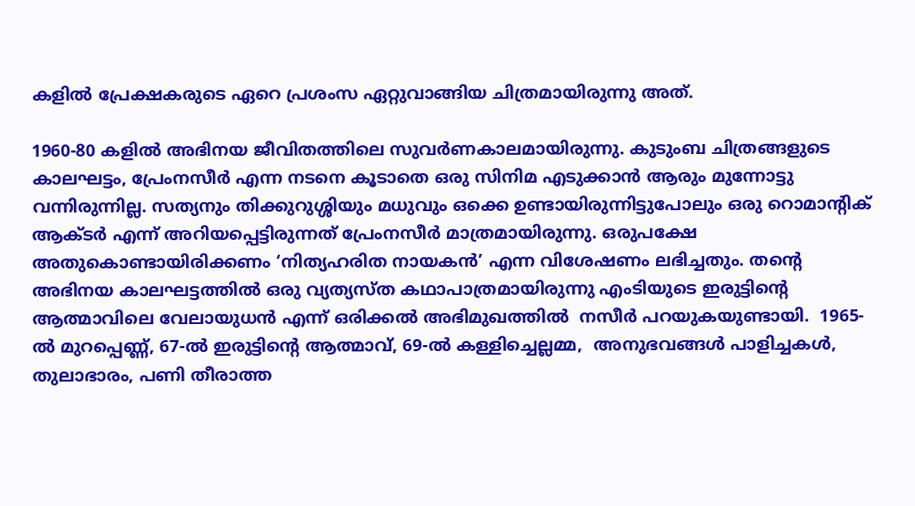കളില്‍ പ്രേക്ഷകരുടെ ഏറെ പ്രശംസ ഏറ്റുവാങ്ങിയ ചിത്രമായിരുന്നു അത്.

1960-80 കളില്‍ അഭിനയ ജീവിതത്തിലെ സുവര്‍ണകാലമായിരുന്നു. കുടുംബ ചിത്രങ്ങളുടെ കാലഘട്ടം, പ്രേംനസീര്‍ എന്ന നടനെ കൂടാതെ ഒരു സിനിമ എടുക്കാന്‍ ആരും മുന്നോട്ടു വന്നിരുന്നില്ല. സത്യനും തിക്കുറുശ്ശിയും മധുവും ഒക്കെ ഉണ്ടായിരുന്നിട്ടുപോലും ഒരു റൊമാന്റിക് ആക്ടര്‍ എന്ന് അറിയപ്പെട്ടിരുന്നത് പ്രേംനസീര്‍ മാത്രമായിരുന്നു. ഒരുപക്ഷേ അതുകൊണ്ടായിരിക്കണം ‘നിത്യഹരിത നായകന്‍’ എന്ന വിശേഷണം ലഭിച്ചതും. തന്റെ അഭിനയ കാലഘട്ടത്തില്‍ ഒരു വ്യത്യസ്ത കഥാപാത്രമായിരുന്നു എംടിയുടെ ഇരുട്ടിന്റെ ആത്മാവിലെ വേലായുധന്‍ എന്ന് ഒരിക്കല്‍ അഭിമുഖത്തില്‍  നസീര്‍ പറയുകയുണ്ടായി.  1965-ല്‍ മുറപ്പെണ്ണ്, 67-ല്‍ ഇരുട്ടിന്റെ ആത്മാവ്, 69-ല്‍ കള്ളിച്ചെല്ലമ്മ,  അനുഭവങ്ങള്‍ പാളിച്ചകള്‍, തുലാഭാരം, പണി തീരാത്ത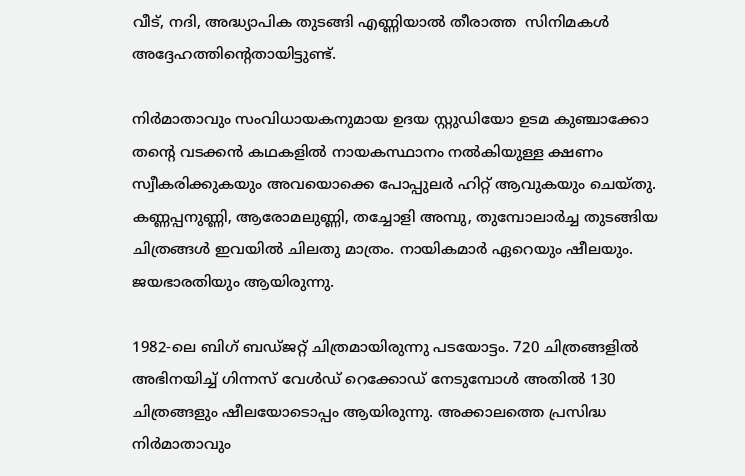വീട്, നദി, അദ്ധ്യാപിക തുടങ്ങി എണ്ണിയാല്‍ തീരാത്ത  സിനിമകള്‍ അദ്ദേഹത്തിന്റെതായിട്ടുണ്ട്.

നിര്‍മാതാവും സംവിധായകനുമായ ഉദയ സ്റ്റുഡിയോ ഉടമ കുഞ്ചാക്കോ തന്റെ വടക്കന്‍ കഥകളില്‍ നായകസ്ഥാനം നല്‍കിയുള്ള ക്ഷണം സ്വീകരിക്കുകയും അവയൊക്കെ പോപ്പുലര്‍ ഹിറ്റ് ആവുകയും ചെയ്തു. കണ്ണപ്പനുണ്ണി, ആരോമലുണ്ണി, തച്ചോളി അമ്പു, തുമ്പോലാര്‍ച്ച തുടങ്ങിയ ചിത്രങ്ങള്‍ ഇവയില്‍ ചിലതു മാത്രം. നായികമാര്‍ ഏറെയും ഷീലയും. ജയഭാരതിയും ആയിരുന്നു.

1982-ലെ ബിഗ് ബഡ്ജറ്റ് ചിത്രമായിരുന്നു പടയോട്ടം. 720 ചിത്രങ്ങളില്‍ അഭിനയിച്ച് ഗിന്നസ് വേള്‍ഡ് റെക്കോഡ് നേടുമ്പോള്‍ അതില്‍ 130 ചിത്രങ്ങളും ഷീലയോടൊപ്പം ആയിരുന്നു. അക്കാലത്തെ പ്രസിദ്ധ നിര്‍മാതാവും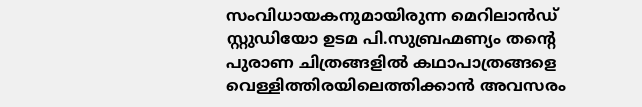സംവിധായകനുമായിരുന്ന മെറിലാന്‍ഡ് സ്റ്റുഡിയോ ഉടമ പി.സുബ്രഹ്മണ്യം തന്റെ പുരാണ ചിത്രങ്ങളില്‍ കഥാപാത്രങ്ങളെ വെള്ളിത്തിരയിലെത്തിക്കാന്‍ അവസരം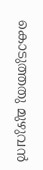കൊടുത്തതു മുഴുവന്‍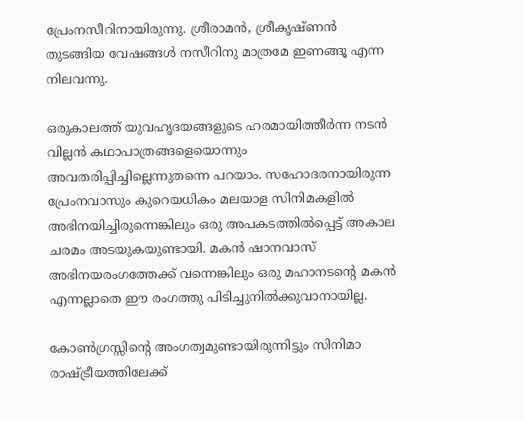പ്രേംനസീറിനായിരുന്നു. ശ്രീരാമന്‍, ശ്രീകൃഷ്ണന്‍ തുടങ്ങിയ വേഷങ്ങള്‍ നസീറിനു മാത്രമേ ഇണങ്ങൂ എന്ന നിലവന്നു.

ഒരുകാലത്ത് യുവഹൃദയങ്ങളുടെ ഹരമായിത്തീര്‍ന്ന നടന്‍ വില്ലന്‍ കഥാപാത്രങ്ങളെയൊന്നും അവതരിപ്പിച്ചില്ലെന്നുതന്നെ പറയാം. സഹോദരനായിരുന്ന പ്രേംനവാസും കുറെയധികം മലയാള സിനിമകളില്‍ അഭിനയിച്ചിരുന്നെങ്കിലും ഒരു അപകടത്തില്‍പ്പെട്ട് അകാല ചരമം അടയുകയുണ്ടായി. മകന്‍ ഷാനവാസ് അഭിനയരംഗത്തേക്ക് വന്നെങ്കിലും ഒരു മഹാനടന്റെ മകന്‍ എന്നല്ലാതെ ഈ രംഗത്തു പിടിച്ചുനില്‍ക്കുവാനായില്ല.

കോണ്‍ഗ്രസ്സിന്റെ അംഗത്വമുണ്ടായിരുന്നിട്ടും സിനിമാ രാഷ്‌ട്രീയത്തിലേക്ക്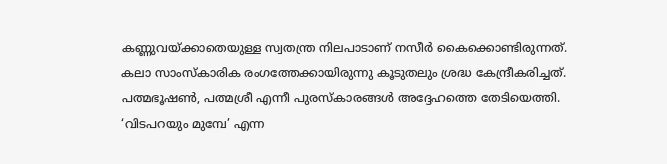കണ്ണുവയ്‌ക്കാതെയുള്ള സ്വതന്ത്ര നിലപാടാണ് നസീര്‍ കൈക്കൊണ്ടിരുന്നത്. കലാ സാംസ്‌കാരിക രംഗത്തേക്കായിരുന്നു കൂടുതലും ശ്രദ്ധ കേന്ദ്രീകരിച്ചത്. പത്മഭൂഷണ്‍, പത്മശ്രീ എന്നീ പുരസ്‌കാരങ്ങള്‍ അദ്ദേഹത്തെ തേടിയെത്തി. ‘വിടപറയും മുമ്പേ’ എന്ന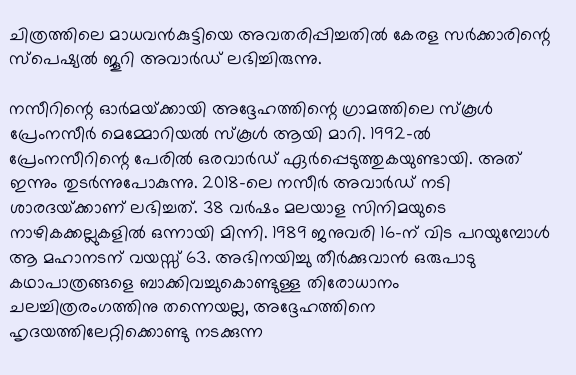ചിത്രത്തിലെ മാധവന്‍കുട്ടിയെ അവതരിപ്പിച്ചതില്‍ കേരള സര്‍ക്കാരിന്റെ സ്‌പെഷ്യല്‍ ജൂറി അവാര്‍ഡ് ലഭിച്ചിരുന്നു.

നസീറിന്റെ ഓര്‍മയ്‌ക്കായി അദ്ദേഹത്തിന്റെ ഗ്രാമത്തിലെ സ്‌കൂള്‍ പ്രേംനസീര്‍ മെമ്മോറിയല്‍ സ്‌കൂള്‍ ആയി മാറി. 1992-ല്‍ പ്രേംനസീറിന്റെ പേരില്‍ ഒരവാര്‍ഡ് ഏര്‍പ്പെടുത്തുകയുണ്ടായി. അത് ഇന്നും തുടര്‍ന്നുപോകുന്നു. 2018-ലെ നസീര്‍ അവാര്‍ഡ് നടി ശാരദയ്‌ക്കാണ് ലഭിച്ചത്. 38 വര്‍ഷം മലയാള സിനിമയുടെ നാഴികക്കല്ലുകളില്‍ ഒന്നായി മിന്നി. 1989 ജനുവരി 16-ന് വിട പറയുമ്പോള്‍ ആ മഹാനടന് വയസ്സ് 63. അഭിനയിച്ചു തീര്‍ക്കുവാന്‍ ഒരുപാടു കഥാപാത്രങ്ങളെ ബാക്കിവച്ചുകൊണ്ടുള്ള തിരോധാനം ചലച്ചിത്രരംഗത്തിനു തന്നെയല്ല, അദ്ദേഹത്തിനെ ഹൃദയത്തിലേറ്റിക്കൊണ്ടു നടക്കുന്ന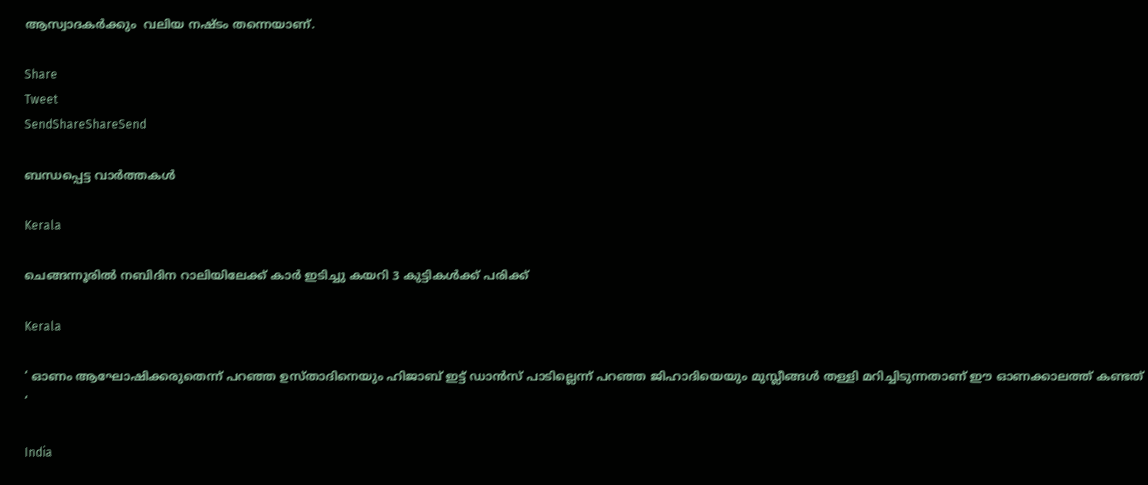ആസ്വാദകര്‍ക്കും  വലിയ നഷ്ടം തന്നെയാണ്.

Share
Tweet
SendShareShareSend

ബന്ധപ്പെട്ട വാര്‍ത്തകള്‍

Kerala

ചെങ്ങന്നൂരില്‍ നബിദിന റാലിയിലേക്ക് കാര്‍ ഇടിച്ചു കയറി 3 കുട്ടികള്‍ക്ക് പരിക്ക്

Kerala

‘ ഓണം ആഘോഷിക്കരുതെന്ന് പറഞ്ഞ ഉസ്താദിനെയും ഹിജാബ് ഇട്ട് ഡാൻസ് പാടില്ലെന്ന് പറഞ്ഞ ജിഹാദിയെയും മുസ്ലീങ്ങൾ തള്ളി മറിച്ചിടുന്നതാണ് ഈ ഓണക്കാലത്ത് കണ്ടത് ‘

India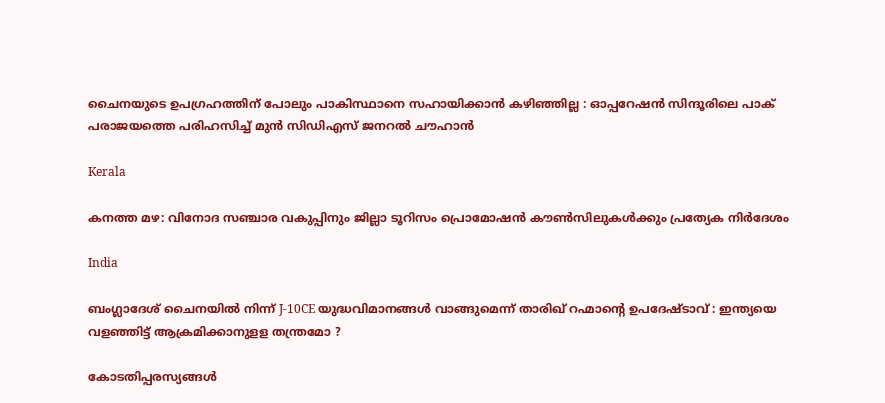ചൈനയുടെ ഉപഗ്രഹത്തിന് പോലും പാകിസ്ഥാനെ സഹായിക്കാൻ കഴിഞ്ഞില്ല : ഓപ്പറേഷൻ സിന്ദൂരിലെ പാക് പരാജയത്തെ പരിഹസിച്ച് മുൻ സിഡിഎസ് ജനറൽ ചൗഹാൻ

Kerala

കനത്ത മഴ: വിനോദ സഞ്ചാര വകുപ്പിനും ജില്ലാ ടൂറിസം പ്രൊമോഷന്‍ കൗണ്‍സിലുകള്‍ക്കും പ്രത്യേക നിര്‍ദേശം

India

ബംഗ്ലാദേശ് ചൈനയിൽ നിന്ന് J-10CE യുദ്ധവിമാനങ്ങൾ വാങ്ങുമെന്ന് താരിഖ് റഹ്മാന്റെ ഉപദേഷ്ടാവ് : ഇന്ത്യയെ വളഞ്ഞിട്ട് ആക്രമിക്കാനുളള തന്ത്രമോ ?

കോടതിപ്പരസ്യങ്ങള്‍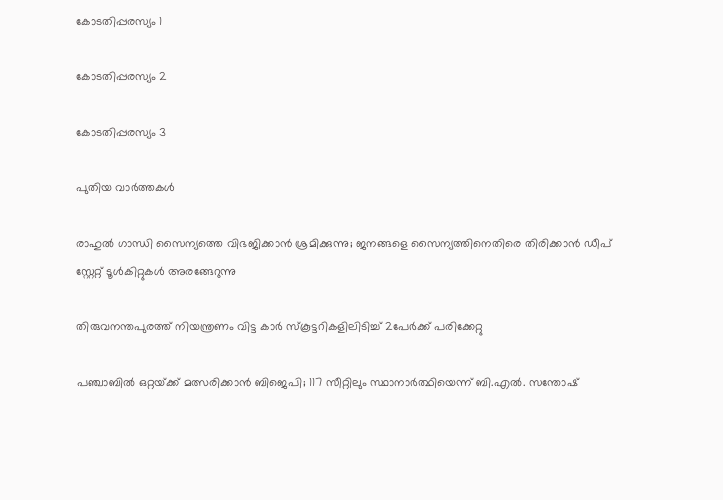കോടതിപ്പരസ്യം 1

കോടതിപ്പരസ്യം 2

കോടതിപ്പരസ്യം 3

പുതിയ വാര്‍ത്തകള്‍

രാഹുല്‍ ഗാന്ധി സൈന്യത്തെ വിഭജിക്കാന്‍ ശ്രമിക്കുന്നു; ജനങ്ങളെ സൈന്യത്തിനെതിരെ തിരിക്കാന്‍ ഡീപ് സ്റ്റേറ്റ് ടൂള്‍കിറ്റുകള്‍ അരങ്ങേറുന്നു

തിരുവനന്തപുരത്ത് നിയന്ത്രണം വിട്ട കാര്‍ സ്‌കൂട്ടറികളിലിടിച്ച് 2പേര്‍ക്ക് പരിക്കേറ്റു

പഞ്ചാബിൽ ഒറ്റയ്‌ക്ക് മത്സരിക്കാൻ ബിജെപി; 117 സീറ്റിലും സ്ഥാനാർത്ഥിയെന്ന് ബി.എൽ. സന്തോഷ്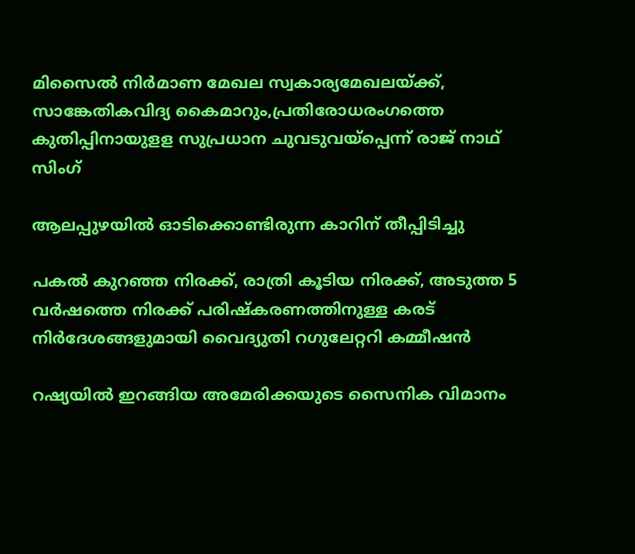മിസൈല്‍ നിര്‍മാണ മേഖല സ്വകാര്യമേഖലയ്‌ക്ക്, സാങ്കേതികവിദ്യ കൈമാറും,പ്രതിരോധരംഗത്തെ കുതിപ്പിനായുളള സുപ്രധാന ചുവടുവയ്‌പ്പെന്ന് രാജ് നാഥ് സിംഗ്

ആലപ്പുഴയില്‍ ഓടിക്കൊണ്ടിരുന്ന കാറിന് തീപ്പിടിച്ചു

പകല്‍ കുറഞ്ഞ നിരക്ക്, രാത്രി കൂടിയ നിരക്ക്, അടുത്ത 5 വര്‍ഷത്തെ നിരക്ക് പരിഷ്‌കരണത്തിനുള്ള കരട് നിര്‍ദേശങ്ങളുമായി വൈദ്യുതി റഗുലേറ്ററി കമ്മീഷന്‍

റഷ്യയില്‍ ഇറങ്ങിയ അമേരിക്കയുടെ സൈനിക വിമാനം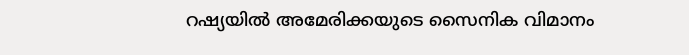റഷ്യയിൽ അമേരിക്കയുടെ സൈനിക വിമാനം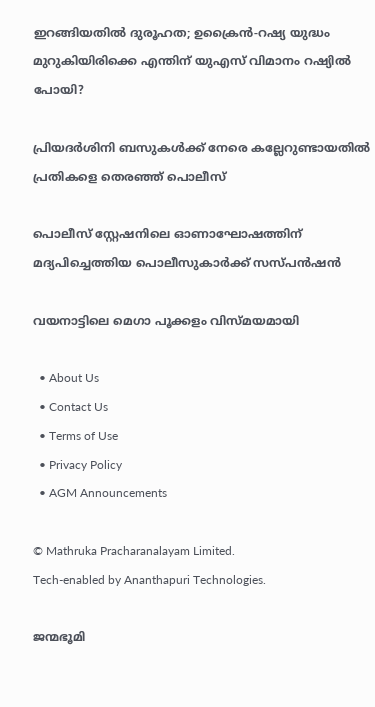ഇറങ്ങിയതില്‍ ദുരൂഹത; ഉക്രൈന്‍-റഷ്യ യുദ്ധം മുറുകിയിരിക്കെ എന്തിന് യുഎസ് വിമാനം റഷ്യില്‍ പോയി?

പ്രിയദര്‍ശിനി ബസുകള്‍ക്ക് നേരെ കല്ലേറുണ്ടായതില്‍ പ്രതികളെ തെരഞ്ഞ് പൊലീസ്

പൊലീസ് സ്റ്റേഷനിലെ ഓണാഘോഷത്തിന് മദ്യപിച്ചെത്തിയ പൊലീസുകാര്‍ക്ക് സസ്പന്‍ഷന്‍

വയനാട്ടിലെ മെഗാ പൂക്കളം വിസ്മയമായി

  • About Us
  • Contact Us
  • Terms of Use
  • Privacy Policy
  • AGM Announcements

© Mathruka Pracharanalayam Limited.
Tech-enabled by Ananthapuri Technologies.

ജന്മഭൂമി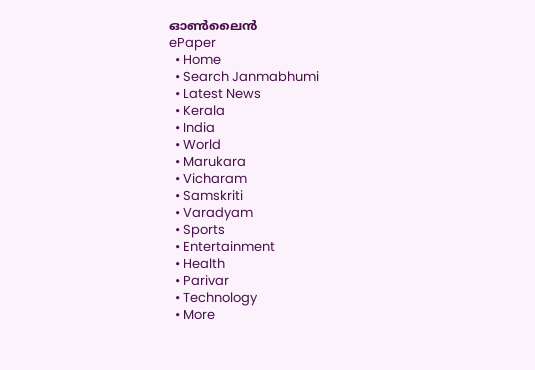ഓണ്‍ലൈന്‍
ePaper
  • Home
  • Search Janmabhumi
  • Latest News
  • Kerala
  • India
  • World
  • Marukara
  • Vicharam
  • Samskriti
  • Varadyam
  • Sports
  • Entertainment
  • Health
  • Parivar
  • Technology
  • More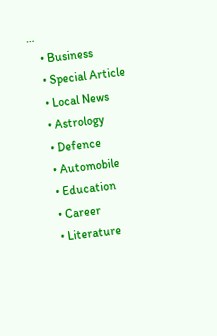…
    • Business
    • Special Article
    • Local News
    • Astrology
    • Defence
    • Automobile
    • Education
    • Career
    • Literature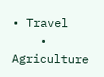• Travel
    • Agriculture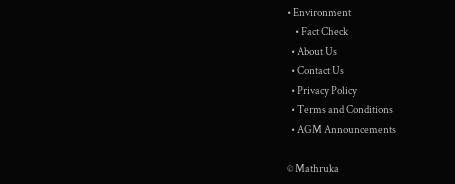• Environment
    • Fact Check
  • About Us
  • Contact Us
  • Privacy Policy
  • Terms and Conditions
  • AGM Announcements

© Mathruka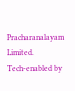Pracharanalayam Limited.
Tech-enabled by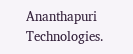Ananthapuri Technologies.